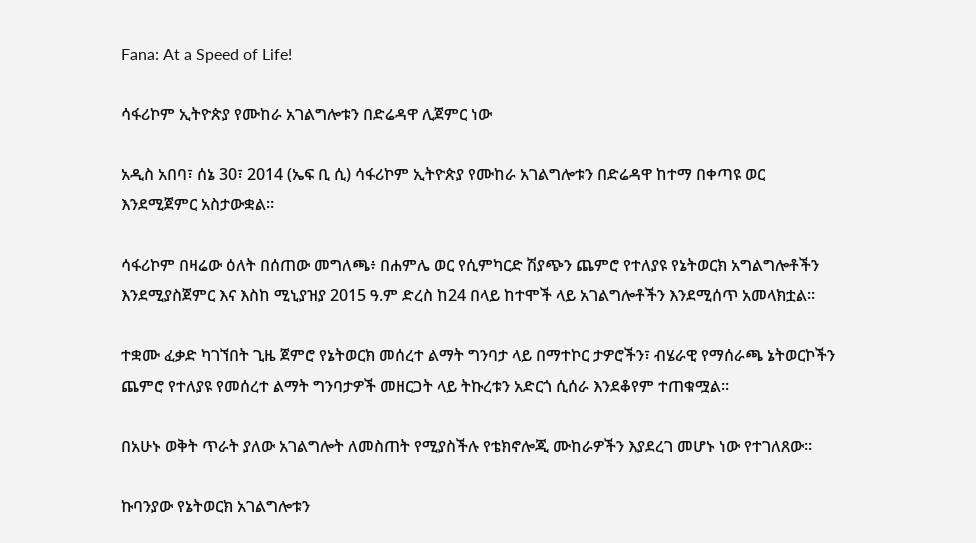Fana: At a Speed of Life!

ሳፋሪኮም ኢትዮጵያ የሙከራ አገልግሎቱን በድሬዳዋ ሊጀምር ነው

አዲስ አበባ፣ ሰኔ 30፣ 2014 (ኤፍ ቢ ሲ) ሳፋሪኮም ኢትዮጵያ የሙከራ አገልግሎቱን በድሬዳዋ ከተማ በቀጣዩ ወር እንደሚጀምር አስታውቋል።

ሳፋሪኮም በዛሬው ዕለት በሰጠው መግለጫ፥ በሐምሌ ወር የሲምካርድ ሽያጭን ጨምሮ የተለያዩ የኔትወርክ አግልግሎቶችን እንደሚያስጀምር እና እስከ ሚኒያዝያ 2015 ዓ.ም ድረስ ከ24 በላይ ከተሞች ላይ አገልግሎቶችን እንደሚሰጥ አመላክቷል፡፡

ተቋሙ ፈቃድ ካገኘበት ጊዜ ጀምሮ የኔትወርክ መሰረተ ልማት ግንባታ ላይ በማተኮር ታዎሮችን፣ ብሄራዊ የማሰራጫ ኔትወርኮችን ጨምሮ የተለያዩ የመሰረተ ልማት ግንባታዎች መዘርጋት ላይ ትኩረቱን አድርጎ ሲሰራ እንደቆየም ተጠቁሟል፡፡

በአሁኑ ወቅት ጥራት ያለው አገልግሎት ለመስጠት የሚያስችሉ የቴክኖሎጂ ሙከራዎችን እያደረገ መሆኑ ነው የተገለጸው፡፡

ኩባንያው የኔትወርክ አገልግሎቱን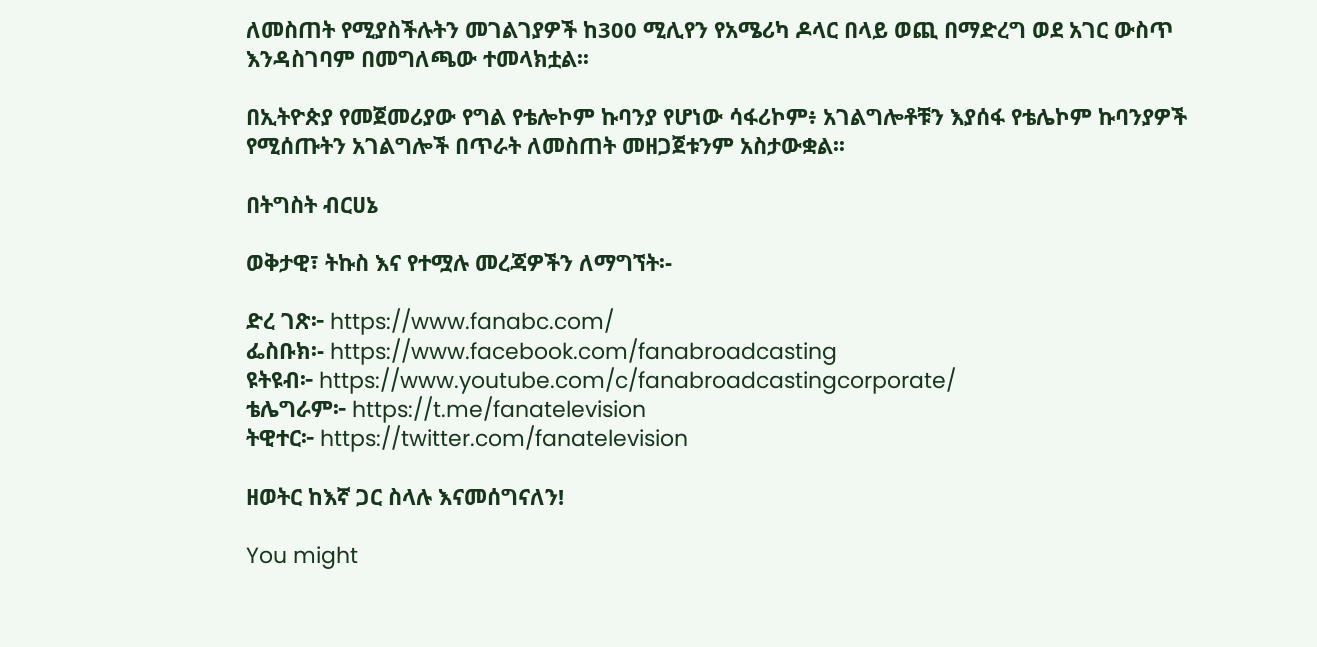ለመስጠት የሚያስችሉትን መገልገያዎች ከ300 ሚሊየን የአሜሪካ ዶላር በላይ ወጪ በማድረግ ወደ አገር ውስጥ እንዳስገባም በመግለጫው ተመላክቷል፡፡

በኢትዮጵያ የመጀመሪያው የግል የቴሎኮም ኩባንያ የሆነው ሳፋሪኮም፥ አገልግሎቶቹን እያሰፋ የቴሌኮም ኩባንያዎች የሚሰጡትን አገልግሎች በጥራት ለመስጠት መዘጋጀቱንም አስታውቋል፡፡

በትግስት ብርሀኔ

ወቅታዊ፣ ትኩስ እና የተሟሉ መረጃዎችን ለማግኘት፡-

ድረ ገጽ፦ https://www.fanabc.com/
ፌስቡክ፡- https://www.facebook.com/fanabroadcasting
ዩትዩብ፦ https://www.youtube.com/c/fanabroadcastingcorporate/
ቴሌግራም፦ https://t.me/fanatelevision
ትዊተር፦ https://twitter.com/fanatelevision

ዘወትር ከእኛ ጋር ስላሉ እናመሰግናለን!

You might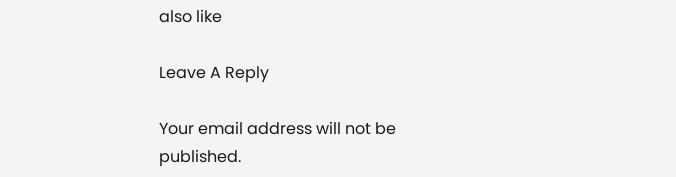also like

Leave A Reply

Your email address will not be published.